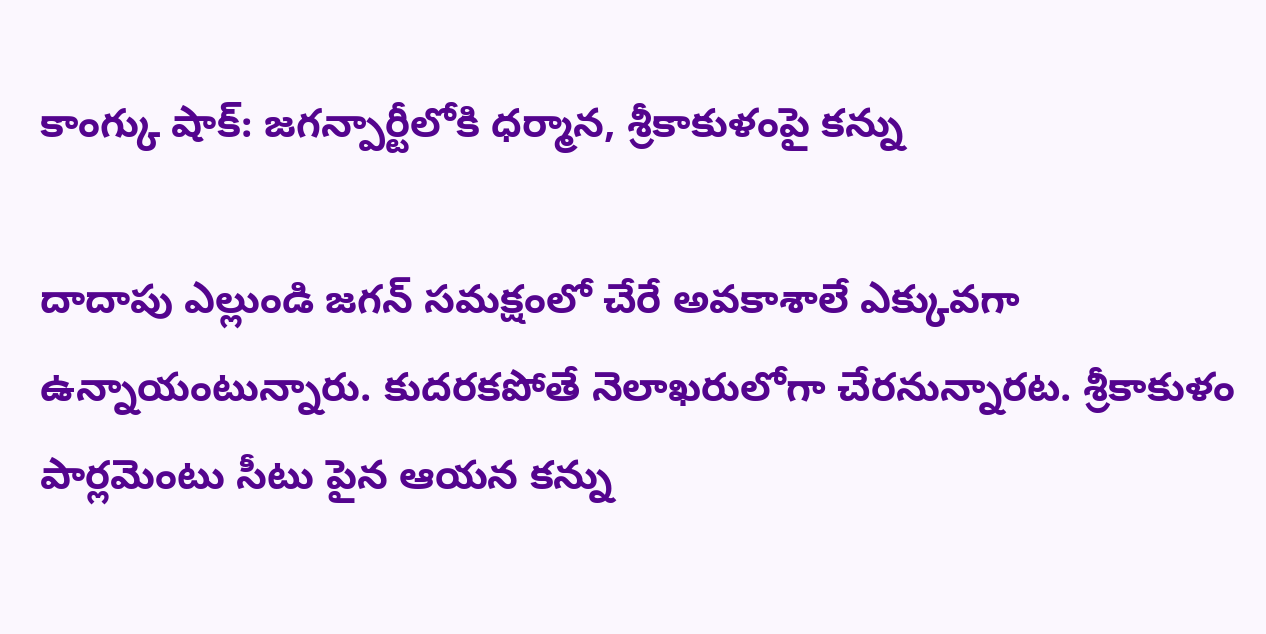కాంగ్కు షాక్: జగన్పార్టీలోకి ధర్మాన, శ్రీకాకుళంపై కన్ను

దాదాపు ఎల్లుండి జగన్ సమక్షంలో చేరే అవకాశాలే ఎక్కువగా ఉన్నాయంటున్నారు. కుదరకపోతే నెలాఖరులోగా చేరనున్నారట. శ్రీకాకుళం పార్లమెంటు సీటు పైన ఆయన కన్ను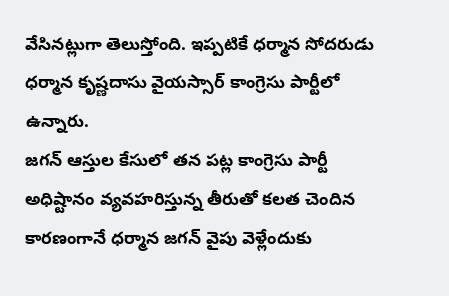వేసినట్లుగా తెలుస్తోంది. ఇప్పటికే ధర్మాన సోదరుడు ధర్మాన కృష్ణదాసు వైయస్సార్ కాంగ్రెసు పార్టీలో ఉన్నారు.
జగన్ ఆస్తుల కేసులో తన పట్ల కాంగ్రెసు పార్టీ అధిష్టానం వ్యవహరిస్తున్న తీరుతో కలత చెందిన కారణంగానే ధర్మాన జగన్ వైపు వెళ్లేందుకు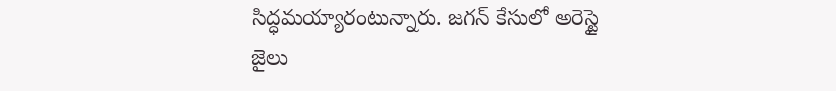సిద్ధమయ్యారంటున్నారు. జగన్ కేసులో అరెస్టై జైలు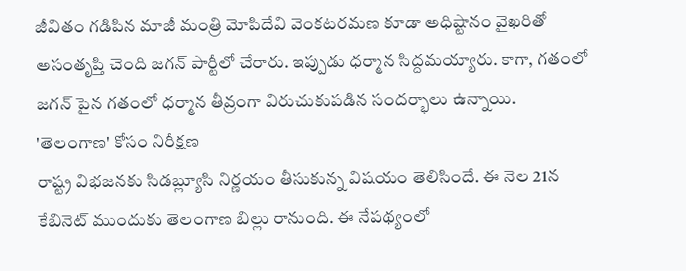జీవితం గడిపిన మాజీ మంత్రి మోపిదేవి వెంకటరమణ కూడా అధిష్టానం వైఖరితో అసంతృప్తి చెంది జగన్ పార్టీలో చేరారు. ఇప్పుడు ధర్మాన సిద్దమయ్యారు. కాగా, గతంలో జగన్ పైన గతంలో ధర్మాన తీవ్రంగా విరుచుకుపడిన సందర్భాలు ఉన్నాయి.
'తెలంగాణ' కోసం నిరీక్షణ
రాష్ట్ర విభజనకు సిడబ్ల్యూసి నిర్ణయం తీసుకున్న విషయం తెలిసిందే. ఈ నెల 21న కేబినెట్ ముందుకు తెలంగాణ బిల్లు రానుంది. ఈ నేపథ్యంలో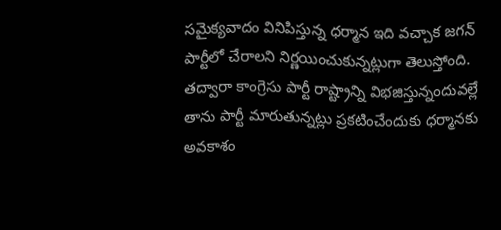సమైక్యవాదం వినిపిస్తున్న ధర్మాన ఇది వచ్చాక జగన్ పార్టీలో చేరాలని నిర్ణయించుకున్నట్లుగా తెలుస్తోంది. తద్వారా కాంగ్రెసు పార్టీ రాష్ట్రాన్ని విభజిస్తున్నందువల్లే తాను పార్టీ మారుతున్నట్లు ప్రకటించేందుకు ధర్మానకు అవకాశం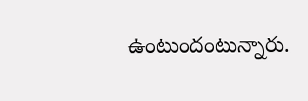ఉంటుందంటున్నారు.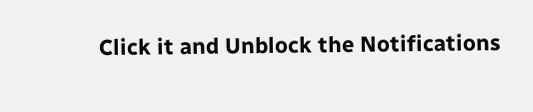Click it and Unblock the Notifications